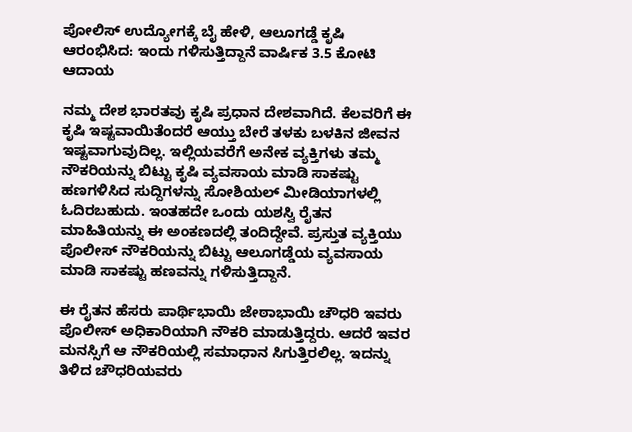ಪೋಲಿಸ್ ಉದ್ಯೋಗಕ್ಕೆ ಬೈ ಹೇಳಿ, ಆಲೂಗಡ್ಡೆ ಕೃಷಿ ಆರಂಭಿಸಿದ: ಇಂದು ಗಳಿಸುತ್ತಿದ್ದಾನೆ ವಾರ್ಷಿಕ 3.5 ಕೋಟಿ ಆದಾಯ

ನಮ್ಮ ದೇಶ ಭಾರತವು ಕೃಷಿ ಪ್ರಧಾನ ದೇಶವಾಗಿದೆ. ಕೆಲವರಿಗೆ ಈ ಕೃಷಿ ಇಷ್ಟವಾಯಿತೆಂದರೆ ಆಯ್ತು ಬೇರೆ ತಳಕು ಬಳಕಿನ ಜೀವನ ಇಷ್ಟವಾಗುವುದಿಲ್ಲ. ಇಲ್ಲಿಯವರೆಗೆ ಅನೇಕ ವ್ಯಕ್ತಿಗಳು ತಮ್ಮ ನೌಕರಿಯನ್ನು ಬಿಟ್ಟು ಕೃಷಿ ವ್ಯವಸಾಯ ಮಾಡಿ ಸಾಕಷ್ಟು ಹಣಗಳಿಸಿದ ಸುದ್ದಿಗಳನ್ನು ಸೋಶಿಯಲ್ ಮೀಡಿಯಾಗಳಲ್ಲಿ ಓದಿರಬಹುದು. ಇಂತಹದೇ ಒಂದು ಯಶಸ್ವಿ ರೈತನ ಮಾಹಿತಿಯನ್ನು ಈ ಅಂಕಣದಲ್ಲಿ ತಂದಿದ್ದೇವೆ. ಪ್ರಸ್ತುತ ವ್ಯಕ್ತಿಯು ಪೊಲೀಸ್ ನೌಕರಿಯನ್ನು ಬಿಟ್ಟು ಆಲೂಗಡ್ಡೆಯ ವ್ಯವಸಾಯ ಮಾಡಿ ಸಾಕಷ್ಟು ಹಣವನ್ನು ಗಳಿಸುತ್ತಿದ್ದಾನೆ.

ಈ ರೈತನ ಹೆಸರು ಪಾರ್ಥಿಭಾಯಿ ಜೇಠಾಭಾಯಿ ಚೌಧರಿ ಇವರು ಪೊಲೀಸ್ ಅಧಿಕಾರಿಯಾಗಿ ನೌಕರಿ ಮಾಡುತ್ತಿದ್ದರು. ಆದರೆ ಇವರ ಮನಸ್ಸಿಗೆ ಆ ನೌಕರಿಯಲ್ಲಿ ಸಮಾಧಾನ ಸಿಗುತ್ತಿರಲಿಲ್ಲ. ಇದನ್ನು ತಿಳಿದ ಚೌಧರಿಯವರು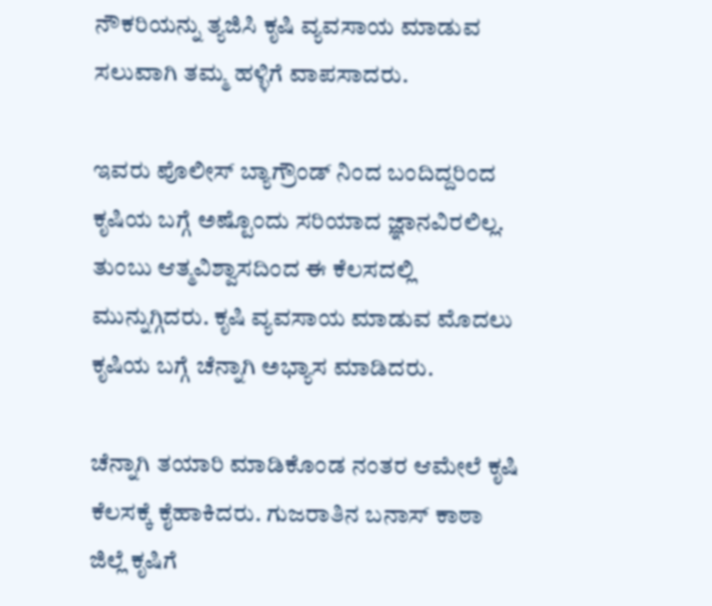ನೌಕರಿಯನ್ನು ತ್ಯಜಿಸಿ ಕೃಷಿ ವ್ಯವಸಾಯ ಮಾಡುವ ಸಲುವಾಗಿ ತಮ್ಮ ಹಳ್ಳಿಗೆ ವಾಪಸಾದರು.

ಇವರು ಪೊಲೀಸ್ ಬ್ಯಾಗ್ರೌಂಡ್ ನಿಂದ ಬಂದಿದ್ದರಿಂದ ಕೃಷಿಯ ಬಗ್ಗೆ ಅಷ್ಟೊಂದು ಸರಿಯಾದ ಜ್ಞಾನವಿರಲಿಲ್ಲ. ತುಂಬು ಆತ್ಮವಿಶ್ವಾಸದಿಂದ ಈ ಕೆಲಸದಲ್ಲಿ ಮುನ್ನುಗ್ಗಿದರು. ಕೃಷಿ ವ್ಯವಸಾಯ ಮಾಡುವ ಮೊದಲು ಕೃಷಿಯ ಬಗ್ಗೆ ಚೆನ್ನಾಗಿ ಅಭ್ಯಾಸ ಮಾಡಿದರು.

ಚೆನ್ನಾಗಿ ತಯಾರಿ ಮಾಡಿಕೊಂಡ ನಂತರ ಆಮೇಲೆ ಕೃಷಿ ಕೆಲಸಕ್ಕೆ ಕೈಹಾಕಿದರು. ಗುಜರಾತಿನ ಬನಾಸ್ ಕಾಠಾ ಜಿಲ್ಲೆ ಕೃಷಿಗೆ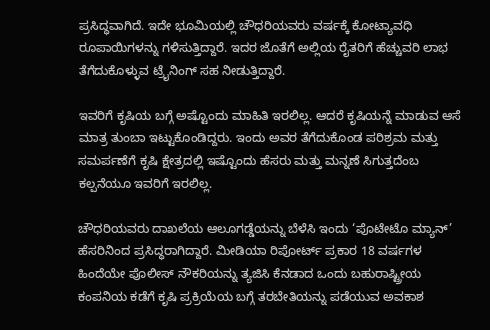ಪ್ರಸಿದ್ಧವಾಗಿದೆ. ಇದೇ ಭೂಮಿಯಲ್ಲಿ ಚೌಧರಿಯವರು ವರ್ಷಕ್ಕೆ ಕೋಟ್ಯಾವಧಿ ರೂಪಾಯಿಗಳನ್ನು ಗಳಿಸುತ್ತಿದ್ದಾರೆ. ಇದರ ಜೊತೆಗೆ ಅಲ್ಲಿಯ ರೈತರಿಗೆ ಹೆಚ್ಚುವರಿ ಲಾಭ ತೆಗೆದುಕೊಳ್ಳುವ ಟ್ರೈನಿಂಗ್ ಸಹ ನೀಡುತ್ತಿದ್ದಾರೆ.

ಇವರಿಗೆ ಕೃಷಿಯ ಬಗ್ಗೆ ಅಷ್ಟೊಂದು ಮಾಹಿತಿ ಇರಲಿಲ್ಲ. ಆದರೆ ಕೃಷಿಯನ್ನೆ ಮಾಡುವ ಆಸೆ ಮಾತ್ರ ತುಂಬಾ ಇಟ್ಟುಕೊಂಡಿದ್ದರು. ಇಂದು ಅವರ ತೆಗೆದುಕೊಂಡ ಪರಿಶ್ರಮ ಮತ್ತು ಸಮರ್ಪಣೆಗೆ ಕೃಷಿ ಕ್ಷೇತ್ರದಲ್ಲಿ ಇಷ್ಟೊಂದು ಹೆಸರು ಮತ್ತು ಮನ್ನಣೆ ಸಿಗುತ್ತದೆಂಬ ಕಲ್ಪನೆಯೂ ಇವರಿಗೆ ಇರಲಿಲ್ಲ.

ಚೌಧರಿಯವರು ದಾಖಲೆಯ ಆಲೂಗಡ್ಡೆಯನ್ನು ಬೆಳೆಸಿ ಇಂದು ‘ಪೊಟೇಟೊ ಮ್ಯಾನ್’ ಹೆಸರಿನಿಂದ ಪ್ರಸಿದ್ಧರಾಗಿದ್ದಾರೆ. ಮೀಡಿಯಾ ರಿಪೋರ್ಟ್ ಪ್ರಕಾರ 18 ವರ್ಷಗಳ ಹಿಂದೆಯೇ ಪೊಲೀಸ್ ನೌಕರಿಯನ್ನು ತ್ಯಜಿಸಿ ಕೆನಡಾದ ಒಂದು ಬಹುರಾಷ್ಟ್ರೀಯ ಕಂಪನಿಯ ಕಡೆಗೆ ಕೃಷಿ ಪ್ರಕ್ರಿಯೆಯ ಬಗ್ಗೆ ತರಬೇತಿಯನ್ನು ಪಡೆಯುವ ಅವಕಾಶ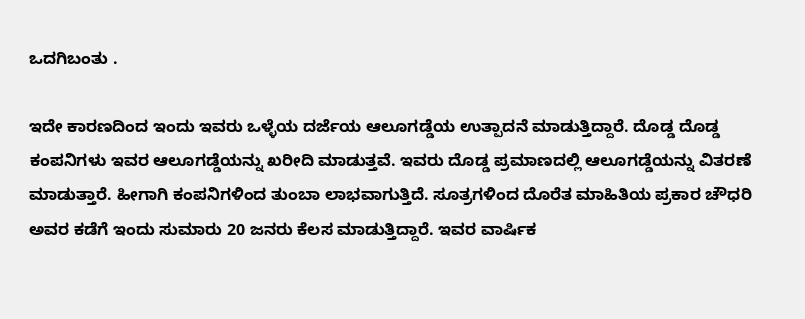ಒದಗಿಬಂತು .

ಇದೇ ಕಾರಣದಿಂದ ಇಂದು ಇವರು ಒಳ್ಳೆಯ ದರ್ಜೆಯ ಆಲೂಗಡ್ಡೆಯ ಉತ್ಪಾದನೆ ಮಾಡುತ್ತಿದ್ದಾರೆ. ದೊಡ್ಡ ದೊಡ್ಡ ಕಂಪನಿಗಳು ಇವರ ಆಲೂಗಡ್ಡೆಯನ್ನು ಖರೀದಿ ಮಾಡುತ್ತವೆ. ಇವರು ದೊಡ್ಡ ಪ್ರಮಾಣದಲ್ಲಿ ಆಲೂಗಡ್ಡೆಯನ್ನು ವಿತರಣೆ ಮಾಡುತ್ತಾರೆ. ಹೀಗಾಗಿ ಕಂಪನಿಗಳಿಂದ ತುಂಬಾ ಲಾಭವಾಗುತ್ತಿದೆ. ಸೂತ್ರಗಳಿಂದ ದೊರೆತ ಮಾಹಿತಿಯ ಪ್ರಕಾರ ಚೌಧರಿ ಅವರ ಕಡೆಗೆ ಇಂದು ಸುಮಾರು 20 ಜನರು ಕೆಲಸ ಮಾಡುತ್ತಿದ್ದಾರೆ. ಇವರ ವಾರ್ಷಿಕ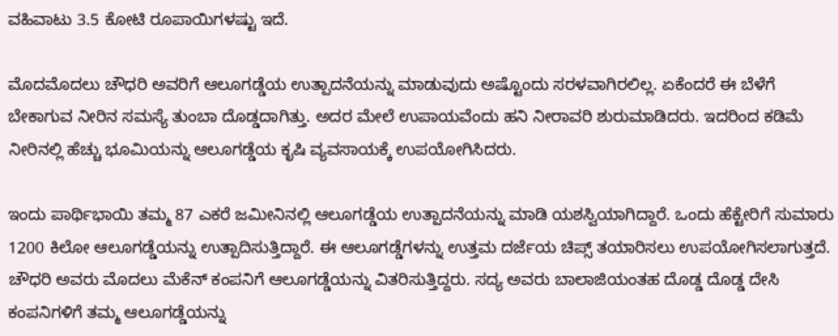ವಹಿವಾಟು 3.5 ಕೋಟಿ ರೂಪಾಯಿಗಳಷ್ಟು ಇದೆ.

ಮೊದಮೊದಲು ಚೌಧರಿ ಅವರಿಗೆ ಆಲೂಗಡ್ಡೆಯ ಉತ್ಪಾದನೆಯನ್ನು ಮಾಡುವುದು ಅಷ್ಟೊಂದು ಸರಳವಾಗಿರಲಿಲ್ಲ. ಏಕೆಂದರೆ ಈ ಬೆಳೆಗೆ ಬೇಕಾಗುವ ನೀರಿನ ಸಮಸ್ಯೆ ತುಂಬಾ ದೊಡ್ಡದಾಗಿತ್ತು. ಅದರ ಮೇಲೆ ಉಪಾಯವೆಂದು ಹನಿ ನೀರಾವರಿ ಶುರುಮಾಡಿದರು. ಇದರಿಂದ ಕಡಿಮೆ ನೀರಿನಲ್ಲಿ ಹೆಚ್ಚು ಭೂಮಿಯನ್ನು ಆಲೂಗಡ್ಡೆಯ ಕೃಷಿ ವ್ಯವಸಾಯಕ್ಕೆ ಉಪಯೋಗಿಸಿದರು.

ಇಂದು ಪಾರ್ಥಿಭಾಯಿ ತಮ್ಮ 87 ಎಕರೆ ಜಮೀನಿನಲ್ಲಿ ಆಲೂಗಡ್ಡೆಯ ಉತ್ಪಾದನೆಯನ್ನು ಮಾಡಿ ಯಶಸ್ವಿಯಾಗಿದ್ದಾರೆ. ಒಂದು ಹೆಕ್ಟೇರಿಗೆ ಸುಮಾರು 1200 ಕಿಲೋ ಆಲೂಗಡ್ಡೆಯನ್ನು ಉತ್ಪಾದಿಸುತ್ತಿದ್ದಾರೆ. ಈ ಆಲೂಗಡ್ಡೆಗಳನ್ನು ಉತ್ತಮ ದರ್ಜೆಯ ಚಿಪ್ಸ್ ತಯಾರಿಸಲು ಉಪಯೋಗಿಸಲಾಗುತ್ತದೆ. ಚೌಧರಿ ಅವರು ಮೊದಲು ಮೆಕೆನ್ ಕಂಪನಿಗೆ ಆಲೂಗಡ್ಡೆಯನ್ನು ವಿತರಿಸುತ್ತಿದ್ದರು. ಸದ್ಯ ಅವರು ಬಾಲಾಜಿಯಂತಹ ದೊಡ್ಡ ದೊಡ್ಡ ದೇಸಿ ಕಂಪನಿಗಳಿಗೆ ತಮ್ಮ ಆಲೂಗಡ್ಡೆಯನ್ನು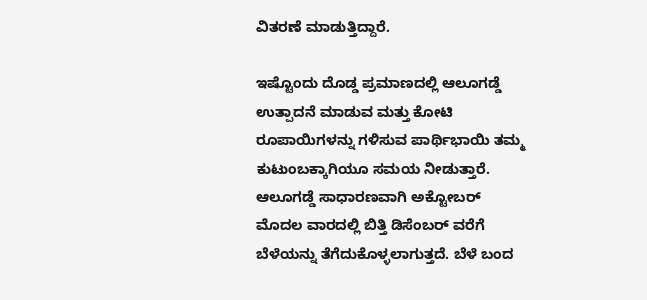ವಿತರಣೆ ಮಾಡುತ್ತಿದ್ದಾರೆ.

ಇಷ್ಟೊಂದು ದೊಡ್ಡ ಪ್ರಮಾಣದಲ್ಲಿ ಆಲೂಗಡ್ಡೆ ಉತ್ಪಾದನೆ ಮಾಡುವ ಮತ್ತು ಕೋಟಿ ರೂಪಾಯಿಗಳನ್ನು ಗಳಿಸುವ ಪಾರ್ಥಿಭಾಯಿ ತಮ್ಮ ಕುಟುಂಬಕ್ಕಾಗಿಯೂ ಸಮಯ ನೀಡುತ್ತಾರೆ. ಆಲೂಗಡ್ಡೆ ಸಾಧಾರಣವಾಗಿ ಅಕ್ಟೋಬರ್ ಮೊದಲ ವಾರದಲ್ಲಿ ಬಿತ್ತಿ ಡಿಸೆಂಬರ್ ವರೆಗೆ ಬೆಳೆಯನ್ನು ತೆಗೆದುಕೊಳ್ಳಲಾಗುತ್ತದೆ. ಬೆಳೆ ಬಂದ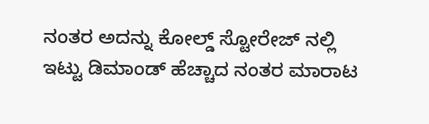ನಂತರ ಅದನ್ನು ಕೋಲ್ಡ್ ಸ್ಟೋರೇಜ್ ನಲ್ಲಿ ಇಟ್ಟು ಡಿಮಾಂಡ್ ಹೆಚ್ಚಾದ ನಂತರ ಮಾರಾಟ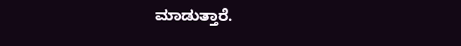ಮಾಡುತ್ತಾರೆ.